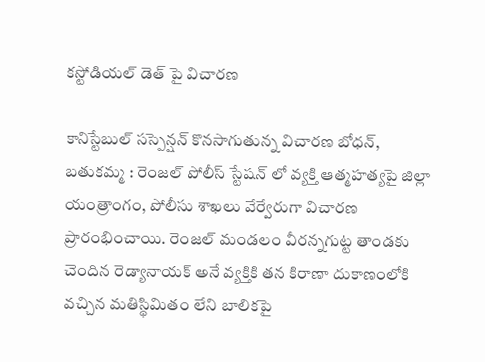కస్టోడియల్ డెత్ పై విచారణ

కానిస్టేబుల్ సస్పెన్షన్ కొనసాగుతున్న విచారణ బోధన్, బతుకమ్మ : రెంజల్ పోలీస్ స్టేషన్ లో వ్యక్తి ఆత్మహత్యపై జిల్లా యంత్రాంగం, పోలీసు శాఖలు వేర్వేరుగా విచారణ ప్రారంభించాయి. రెంజల్ మండలం వీరన్నగుట్ట తాండకు చెందిన రెడ్యానాయక్ అనే వ్యక్తికి తన కిరాణా దుకాణంలోకి వచ్చిన మతిస్థిమితం లేని బాలికపై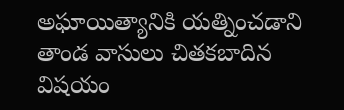అఘాయిత్యానికి యత్నించడాని తాండ వాసులు చితకబాదిన విషయం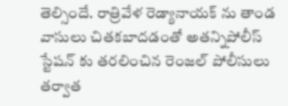తెల్సిందే. రాత్రివేళ రెడ్యానాయక్ ను తాండ వాసులు చితకబాదడంతో అతన్నిపోలీస్ స్టేషన్ కు తరలించిన రెంజల్ పోలీసులు తర్వాత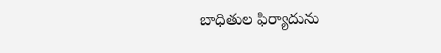బాధితుల ఫిర్యాదును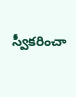స్వీకరించా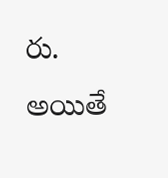రు. అయితే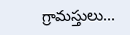గ్రామస్తులు...